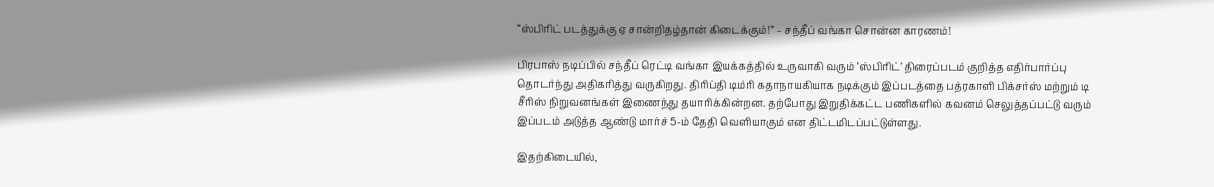“ஸ்பிரிட் படத்துக்கு ஏ சான்றிதழ்தான் கிடைக்கும்!” – சந்தீப் வங்கா சொன்ன காரணம்!

பிரபாஸ் நடிப்பில் சந்தீப் ரெட்டி வங்கா இயக்கத்தில் உருவாகி வரும் ‘ஸ்பிரிட்’ திரைப்படம் குறித்த எதிர்பார்ப்பு தொடர்ந்து அதிகரித்து வருகிறது. திரிப்தி டிம்ரி கதாநாயகியாக நடிக்கும் இப்படத்தை பத்ரகாளி பிக்சர்ஸ் மற்றும் டி சீரிஸ் நிறுவனங்கள் இணைந்து தயாரிக்கின்றன. தற்போது இறுதிக்கட்ட பணிகளில் கவனம் செலுத்தப்பட்டு வரும் இப்படம் அடுத்த ஆண்டு மார்ச் 5-ம் தேதி வெளியாகும் என திட்டமிடப்பட்டுள்ளது.

இதற்கிடையில்,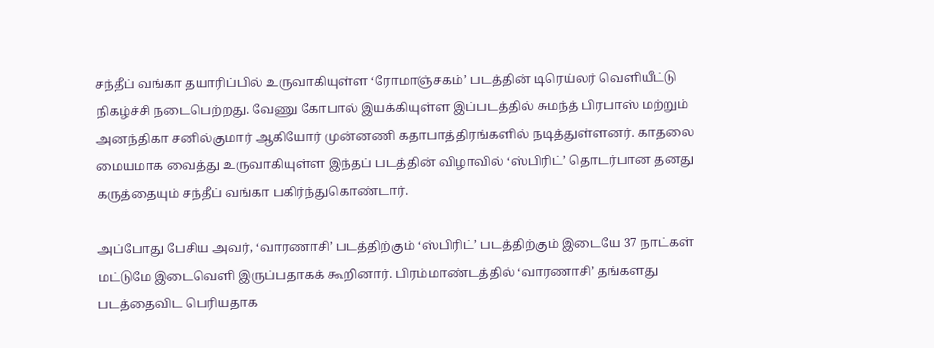சந்தீப் வங்கா தயாரிப்பில் உருவாகியுள்ள ‘ரோமாஞ்சகம்’ படத்தின் டிரெய்லர் வெளியீட்டு நிகழ்ச்சி நடைபெற்றது. வேணு கோபால் இயக்கியுள்ள இப்படத்தில் சுமந்த் பிரபாஸ் மற்றும் அனந்திகா சனில்குமார் ஆகியோர் முன்னணி கதாபாத்திரங்களில் நடித்துள்ளனர். காதலை மையமாக வைத்து உருவாகியுள்ள இந்தப் படத்தின் விழாவில் ‘ஸ்பிரிட்’ தொடர்பான தனது கருத்தையும் சந்தீப் வங்கா பகிர்ந்துகொண்டார்.

அப்போது பேசிய அவர், ‘வாரணாசி’ படத்திற்கும் ‘ஸ்பிரிட்’ படத்திற்கும் இடையே 37 நாட்கள் மட்டுமே இடைவெளி இருப்பதாகக் கூறினார். பிரம்மாண்டத்தில் ‘வாரணாசி’ தங்களது படத்தைவிட பெரியதாக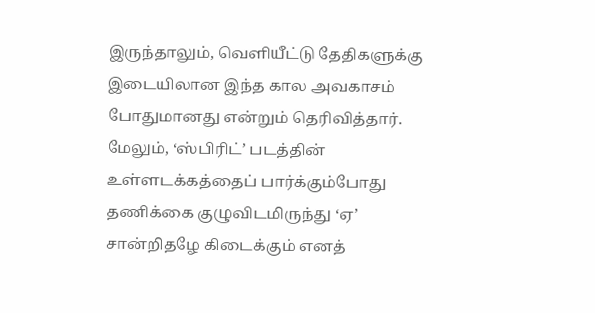இருந்தாலும், வெளியீட்டு தேதிகளுக்கு இடையிலான இந்த கால அவகாசம் போதுமானது என்றும் தெரிவித்தார். மேலும், ‘ஸ்பிரிட்’ படத்தின் உள்ளடக்கத்தைப் பார்க்கும்போது தணிக்கை குழுவிடமிருந்து ‘ஏ’ சான்றிதழே கிடைக்கும் எனத்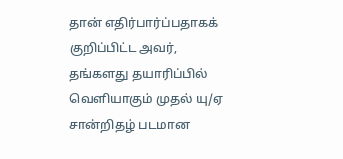தான் எதிர்பார்ப்பதாகக் குறிப்பிட்ட அவர், தங்களது தயாரிப்பில் வெளியாகும் முதல் யு/ஏ சான்றிதழ் படமான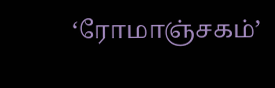‘ரோமாஞ்சகம்’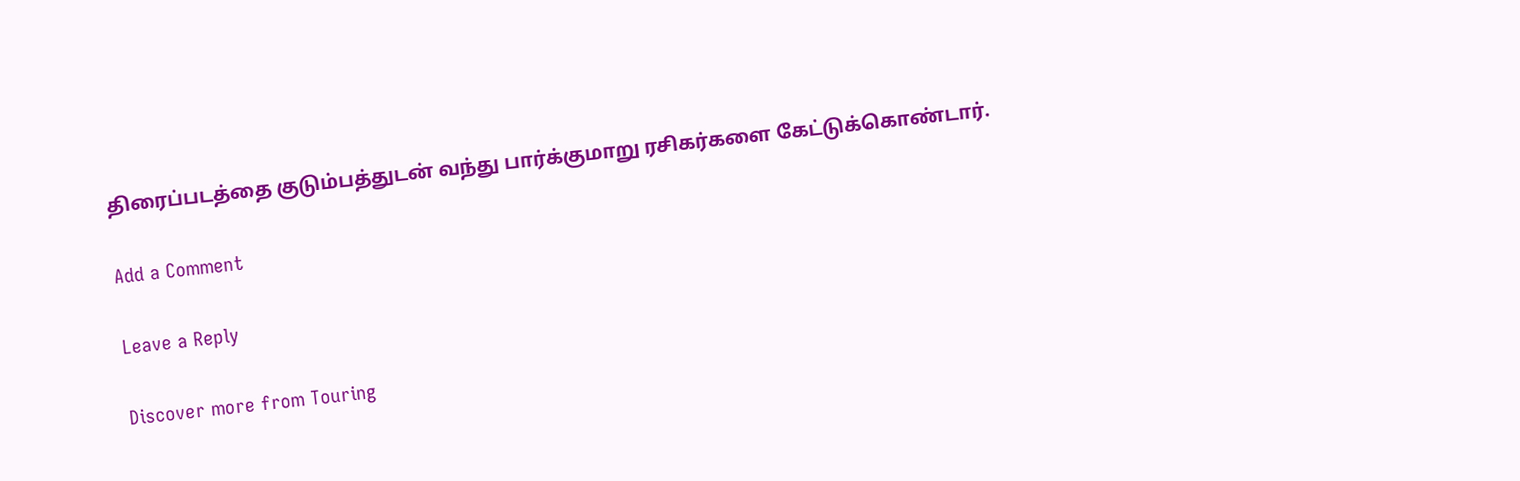திரைப்படத்தை குடும்பத்துடன் வந்து பார்க்குமாறு ரசிகர்களை கேட்டுக்கொண்டார்.

Add a Comment

Leave a Reply

Discover more from Touring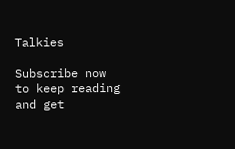Talkies

Subscribe now to keep reading and get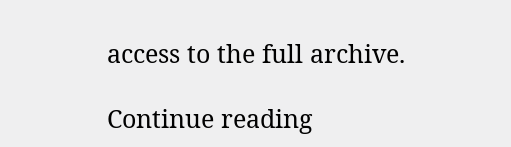access to the full archive.

Continue reading